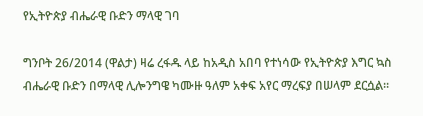የኢትዮጵያ ብሔራዊ ቡድን ማላዊ ገባ

ግንቦት 26/2014 (ዋልታ) ዛሬ ረፋዱ ላይ ከአዲስ አበባ የተነሳው የኢትዮጵያ እግር ኳስ ብሔራዊ ቡድን በማላዊ ሊሎንግዌ ካሙዙ ዓለም አቀፍ አየር ማረፍያ በሠላም ደርሷል፡፡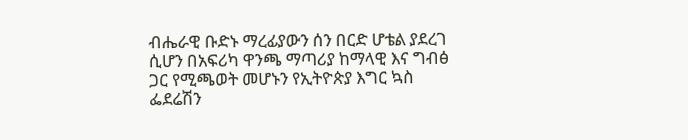ብሔራዊ ቡድኑ ማረፊያውን ሰን በርድ ሆቴል ያደረገ ሲሆን በአፍሪካ ዋንጫ ማጣሪያ ከማላዊ እና ግብፅ ጋር የሚጫወት መሆኑን የኢትዮጵያ እግር ኳስ ፌደሬሽን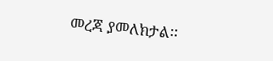መረጃ ያመለክታል፡፡